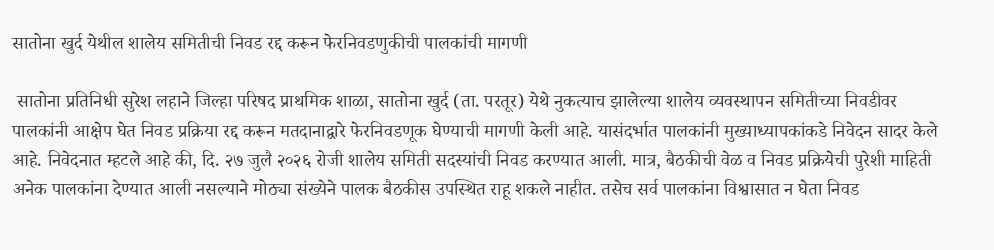सातोना खुर्द येथील शालेय समितीची निवड रद्द करून फेरनिवडणुकीची पालकांची मागणी

 सातोना प्रतिनिधी सुरेश लहाने जिल्हा परिषद प्राथमिक शाळा, सातोना खुर्द (ता. परतूर) येथे नुकत्याच झालेल्या शालेय व्यवस्थापन समितीच्या निवडीवर पालकांनी आक्षेप घेत निवड प्रक्रिया रद्द करून मतदानाद्वारे फेरनिवडणूक घेण्याची मागणी केली आहे. यासंदर्भात पालकांनी मुख्याध्यापकांकडे निवेदन सादर केले आहे. निवेदनात म्हटले आहे की, दि. २७ जुलै २०२६ रोजी शालेय समिती सदस्यांची निवड करण्यात आली. मात्र, बैठकीची वेळ व निवड प्रक्रियेची पुरेशी माहिती अनेक पालकांना देण्यात आली नसल्याने मोठ्या संख्येने पालक बैठकीस उपस्थित राहू शकले नाहीत. तसेच सर्व पालकांना विश्वासात न घेता निवड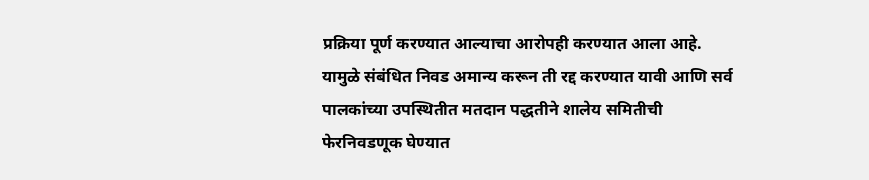प्रक्रिया पूर्ण करण्यात आल्याचा आरोपही करण्यात आला आहे. यामुळे संबंधित निवड अमान्य करून ती रद्द करण्यात यावी आणि सर्व पालकांच्या उपस्थितीत मतदान पद्धतीने शालेय समितीची फेरनिवडणूक घेण्यात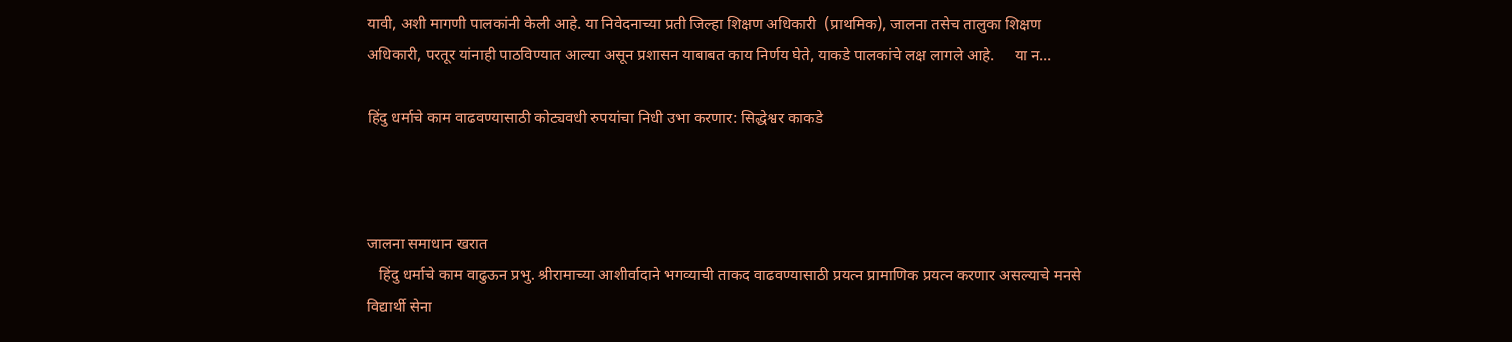यावी, अशी मागणी पालकांनी केली आहे. या निवेदनाच्या प्रती जिल्हा शिक्षण अधिकारी  (प्राथमिक), जालना तसेच तालुका शिक्षण अधिकारी, परतूर यांनाही पाठविण्यात आल्या असून प्रशासन याबाबत काय निर्णय घेते, याकडे पालकांचे लक्ष लागले आहे.     या न...

हिंदु धर्माचे काम वाढवण्यासाठी कोट्यवधी रुपयांचा निधी उभा करणार: सिद्धेश्वर काकडे



जालना समाधान खरात
   हिंदु धर्माचे काम वाढुऊन प्रभु. श्रीरामाच्या आशीर्वादाने भगव्याची ताकद वाढवण्यासाठी प्रयत्न प्रामाणिक प्रयत्न करणार असल्याचे मनसे विद्यार्थी सेना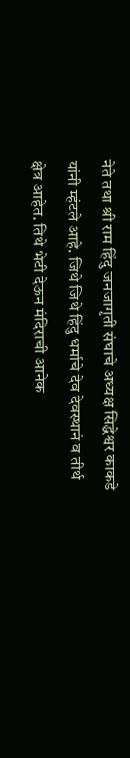नेते तथा श्री राम हिंदु जनजागृती संघाचे अध्यक्ष सिद्धेश्वर काकडे यांनी म्हंटले आहे. जिथे जिथे हिंदु धर्माचे देव देवस्थानं व तीर्थ क्षेत्र आहेत. तिथे भेटी देऊन मंदिराची आनेक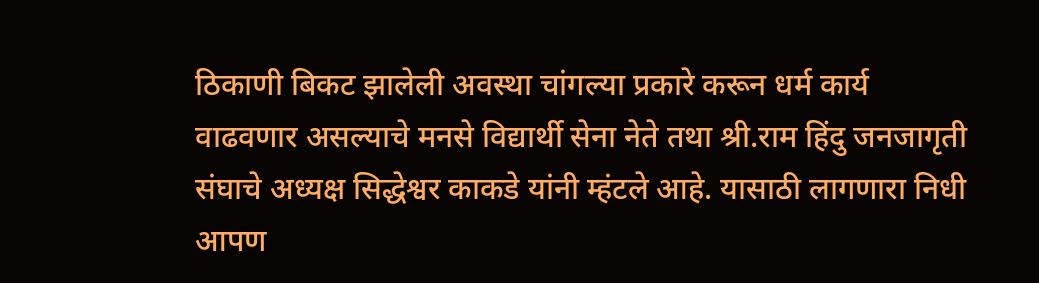ठिकाणी बिकट झालेली अवस्था चांगल्या प्रकारे करून धर्म कार्य वाढवणार असल्याचे मनसे विद्यार्थी सेना नेते तथा श्री.राम हिंदु जनजागृती संघाचे अध्यक्ष सिद्धेश्वर काकडे यांनी म्हंटले आहे. यासाठी लागणारा निधी आपण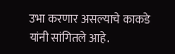उभा करणार असल्याचे काकडे यांनी सांगितले आहे.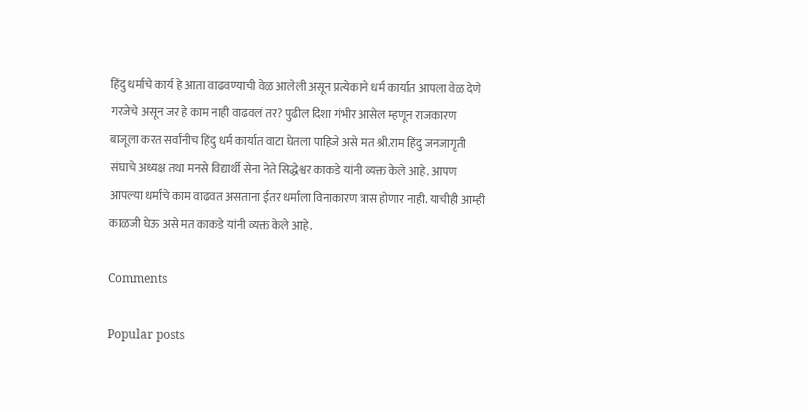हिंदु धर्माचे कार्य हे आता वाढवण्याची वेळ आलेली असून प्रत्येकाने धर्म कार्यात आपला वेळ देणे गरजेचे असून जर हे काम नाही वाढवलं तर? पुढील दिशा गंभीर आसेल म्हणून राजकारण बाजूला करत सर्वांनीच हिंदु धर्म कार्यात वाटा घेतला पाहिजे असे मत श्री.राम हिंदु जनजागृती संघाचे अध्यक्ष तथा मनसे विद्यार्थी सेना नेते सिद्धेश्वर काकडे यांनी व्यक्त केले आहे. आपण आपल्या धर्माचे काम वाढवत असताना ईतर धर्माला विनाकारण त्रास होणार नाही. याचीही आम्ही काळजी घेऊ असे मत काकडे यांनी व्यक्त केले आहे.

Comments

Popular posts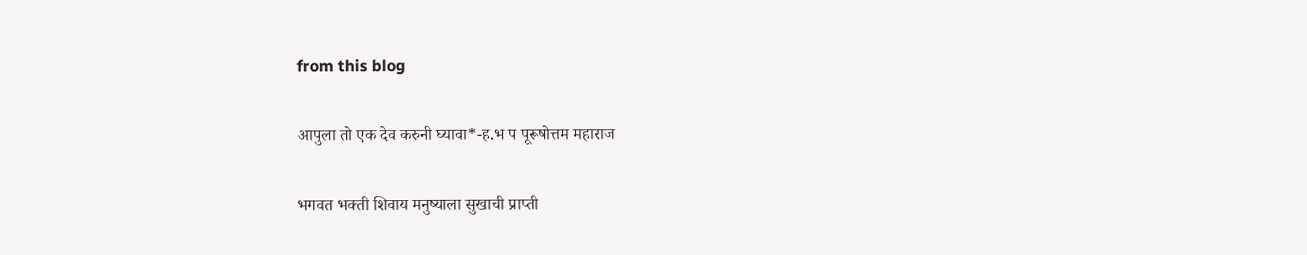from this blog

आपुला तो एक देव करुनी घ्यावा*-ह.भ प पूरूषोत्तम महाराज

भगवत भक्ती शिवाय मनुष्याला सुखाची प्राप्ती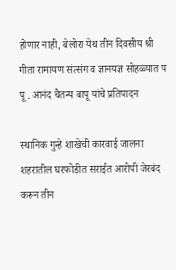होणार नाही, बेलोरा येथ तीन दिवसीय श्री गीता रामायण संत्संग व ज्ञानयज्ञ सोहळ्यात प पू . आनंद चैतन्य बापू यांचे प्रतिपादन

स्थानिक गुन्हे शाखेची कारवाई जालना शहरातील घरफोडीत सराईत आरोपी जेरबंद करून तीन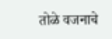तोळे वजनाचे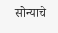सोन्याचे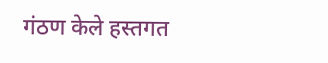गंठण केले हस्तगत